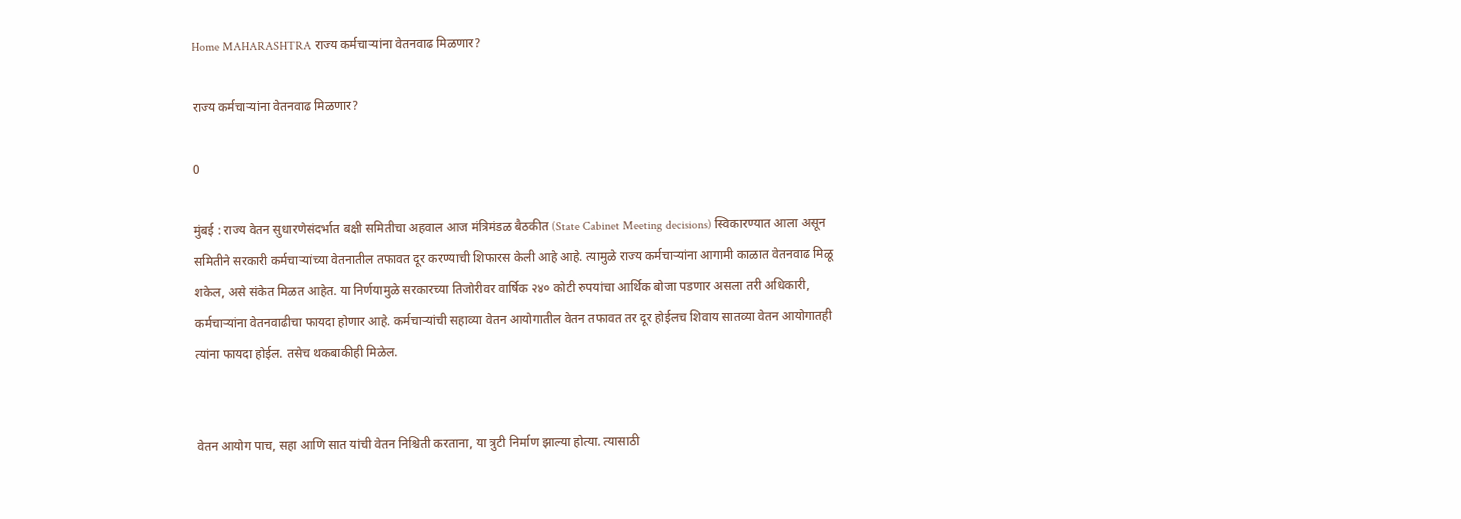Home MAHARASHTRA राज्य कर्मचाऱ्यांना वेतनवाढ मिळणार?

राज्य कर्मचाऱ्यांना वेतनवाढ मिळणार?

0

मुंबई : राज्य वेतन सुधारणेसंदर्भात बक्षी समितीचा अहवाल आज मंत्रिमंडळ बैठकीत (State Cabinet Meeting decisions) स्विकारण्यात आला असून समितीने सरकारी कर्मचाऱ्यांच्या वेतनातील तफावत दूर करण्याची शिफारस केली आहे आहे. त्यामुळे राज्य कर्मचाऱ्यांना आगामी काळात वेतनवाढ मिळू शकेल, असे संकेत मिळत आहेत. या निर्णयामुळे सरकारच्या तिजोरीवर वार्षिक २४० कोटी रुपयांचा आर्थिक बोजा पडणार असला तरी अधिकारी, कर्मचाऱ्यांना वेतनवाढीचा फायदा होणार आहे. कर्मचाऱ्यांची सहाव्या वेतन आयोगातील वेतन तफावत तर दूर होईलच शिवाय सातव्या वेतन आयोगातही त्यांना फायदा होईल. तसेच थकबाकीही मिळेल.


वेतन आयोग पाच, सहा आणि सात यांची वेतन निश्चिती करताना, या त्रुटी निर्माण झाल्या होत्या. त्यासाठी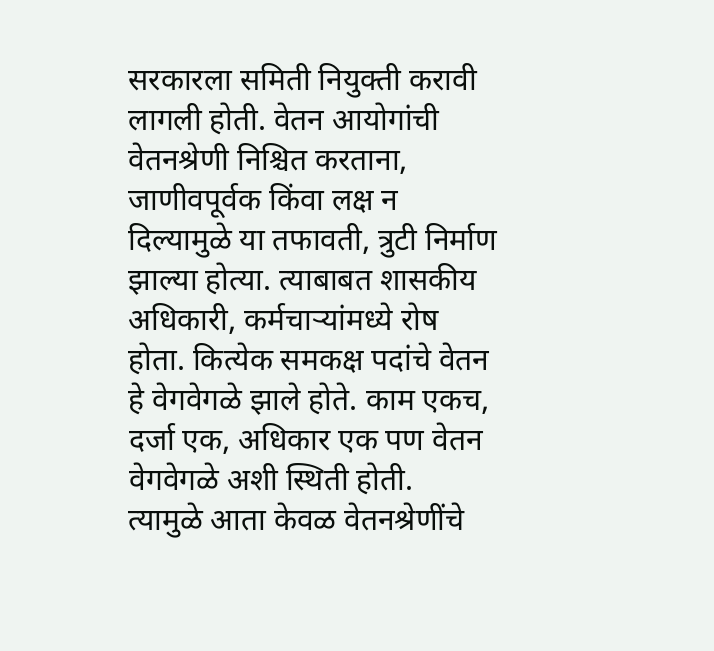सरकारला समिती नियुक्ती करावी लागली होती. वेतन आयोगांची वेतनश्रेणी निश्चित करताना, जाणीवपूर्वक किंवा लक्ष न दिल्यामुळे या तफावती, त्रुटी निर्माण झाल्या होत्या. त्याबाबत शासकीय अधिकारी, कर्मचाऱ्यांमध्ये रोष होता. कित्येक समकक्ष पदांचे वेतन हे वेगवेगळे झाले होते. काम एकच, दर्जा एक, अधिकार एक पण वेतन वेगवेगळे अशी स्थिती होती.
त्यामुळे आता केवळ वेतनश्रेणींचे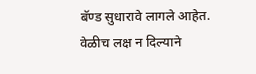बॅण्ड सुधारावे लागले आहेत. वेळीच लक्ष न दिल्याने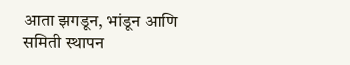आता झगडून, भांडून आणि समिती स्थापन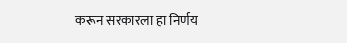करून सरकारला हा निर्णय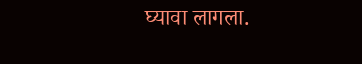घ्यावा लागला.